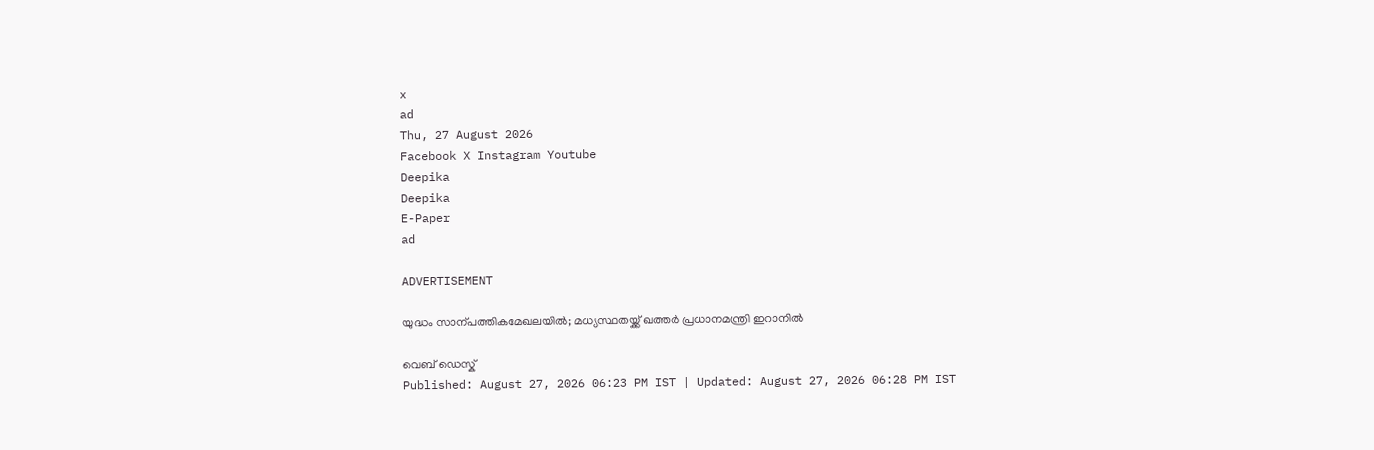x
ad
Thu, 27 August 2026
Facebook X Instagram Youtube
Deepika
Deepika
E-Paper
ad

ADVERTISEMENT

യുദ്ധം സാന്പത്തികമേഖലയിൽ; മധ്യസ്ഥതയ്ക്ക് ഖത്തർ പ്രധാനമന്ത്രി ഇറാനിൽ

വെബ് ഡെസ്ക്
Published: August 27, 2026 06:23 PM IST | Updated: August 27, 2026 06:28 PM IST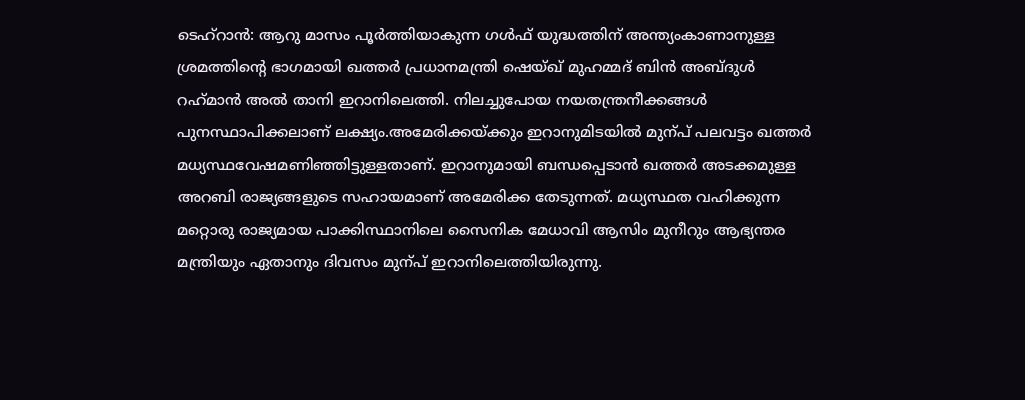ടെഹ്റാൻ: ആറു മാസം പൂർത്തിയാകുന്ന ഗൾഫ് യുദ്ധത്തിന് അന്ത്യംകാണാനുള്ള ശ്രമത്തിന്‍റെ ഭാഗമായി ഖത്തർ പ്രധാനമന്ത്രി ഷെയ്ഖ് മുഹമ്മദ് ബിൻ അബ്ദുൾ റഹ്‌മാൻ അൽ താനി ഇറാനിലെത്തി. നിലച്ചുപോയ നയതന്ത്രനീക്കങ്ങൾ പുനസ്ഥാപിക്കലാണ് ലക്ഷ്യം.അമേരിക്കയ്ക്കും ഇറാനുമിടയിൽ മുന്പ് പലവട്ടം ഖത്തർ മധ്യസ്ഥവേഷമണിഞ്ഞിട്ടുള്ളതാണ്. ഇറാനുമായി ബന്ധപ്പെടാൻ ഖത്തർ അടക്കമുള്ള അറബി രാജ്യങ്ങളുടെ സഹായമാണ് അമേരിക്ക തേടുന്നത്. മധ്യസ്ഥത വഹിക്കുന്ന മറ്റൊരു രാജ്യമായ പാക്കിസ്ഥാനിലെ സൈനിക മേധാവി ആസിം മുനീറും ആഭ്യന്തര മന്ത്രിയും ഏതാനും ദിവസം മുന്പ് ഇറാനിലെത്തിയിരുന്നു.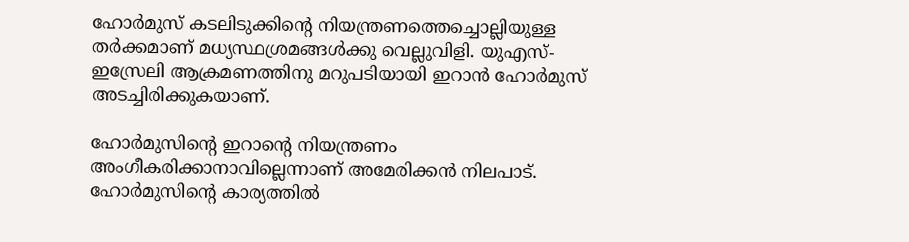ഹോർമുസ് കടലിടുക്കിന്‍റെ നിയന്ത്രണത്തെച്ചൊല്ലിയുള്ള തർക്കമാണ് മധ്യസ്ഥശ്രമങ്ങൾക്കു വെല്ലുവിളി. യുഎസ്-ഇസ്രേലി ആക്രമണത്തിനു മറുപടിയായി ഇറാൻ ഹോർമുസ് അടച്ചിരിക്കുകയാണ്.

ഹോർമുസിന്‍റെ ഇറാന്‍റെ നിയന്ത്രണം അംഗീകരിക്കാനാവില്ലെന്നാണ് അമേരിക്കൻ നിലപാട്. ഹോർമുസിന്‍റെ കാര്യത്തിൽ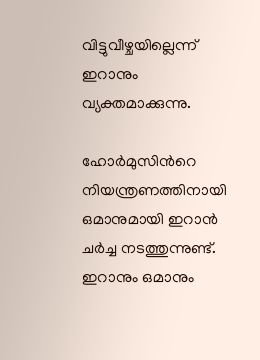വിട്ടുവീഴ്ചയില്ലെന്ന് ഇറാനും വ്യക്തമാക്കുന്നു.

ഹോർമുസിന്‍റെ നിയന്ത്രണത്തിനായി ഒമാനുമായി ഇറാൻ ചർച്ച നടത്തുന്നുണ്ട്. ഇറാനും ഒമാനും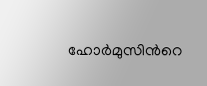ഹോർമുസിന്‍റെ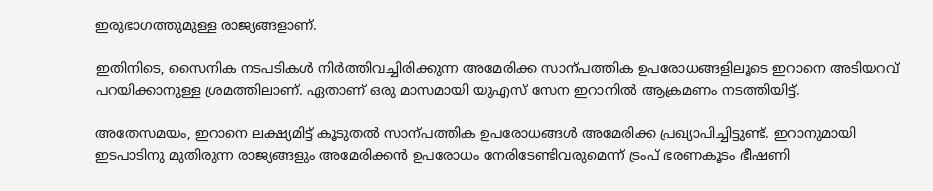ഇരുഭാഗത്തുമുള്ള രാജ്യങ്ങളാണ്.

ഇതിനിടെ, സൈനിക നടപടികൾ നിർത്തിവച്ചിരിക്കുന്ന അമേരിക്ക സാന്പത്തിക ഉപരോധങ്ങളിലൂടെ ഇറാനെ അടിയറവ് പറയിക്കാനുള്ള ശ്രമത്തിലാണ്. ഏതാണ് ഒരു മാസമായി യുഎസ് സേന ഇറാനിൽ ആക്രമണം നടത്തിയിട്ട്.

അതേസമയം, ഇറാനെ ലക്ഷ്യമിട്ട് കൂടുതൽ സാന്പത്തിക ഉപരോധങ്ങൾ അമേരിക്ക പ്രഖ്യാപിച്ചിട്ടുണ്ട്. ഇറാനുമായി ഇടപാടിനു മുതിരുന്ന രാജ്യങ്ങളും അമേരിക്കൻ ഉപരോധം നേരിടേണ്ടിവരുമെന്ന് ട്രംപ് ഭരണകൂടം ഭീഷണി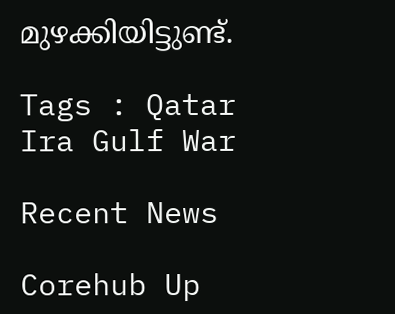മുഴക്കിയിട്ടുണ്ട്.

Tags : Qatar Ira Gulf War

Recent News

Corehub Up